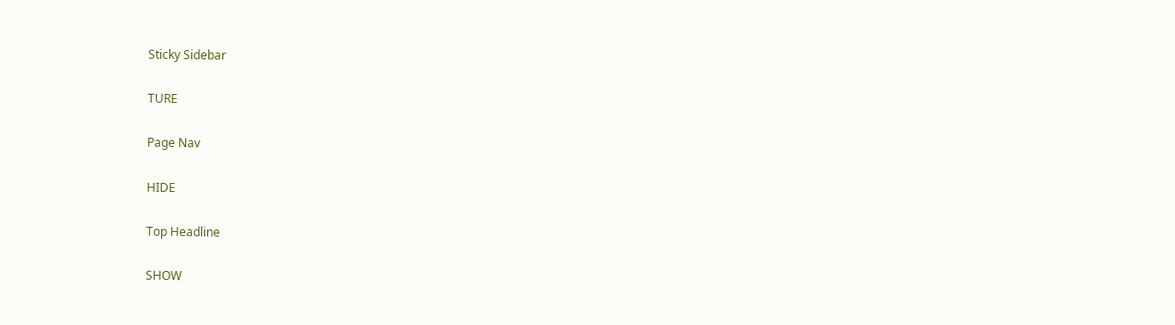Sticky Sidebar

TURE

Page Nav

HIDE

Top Headline

SHOW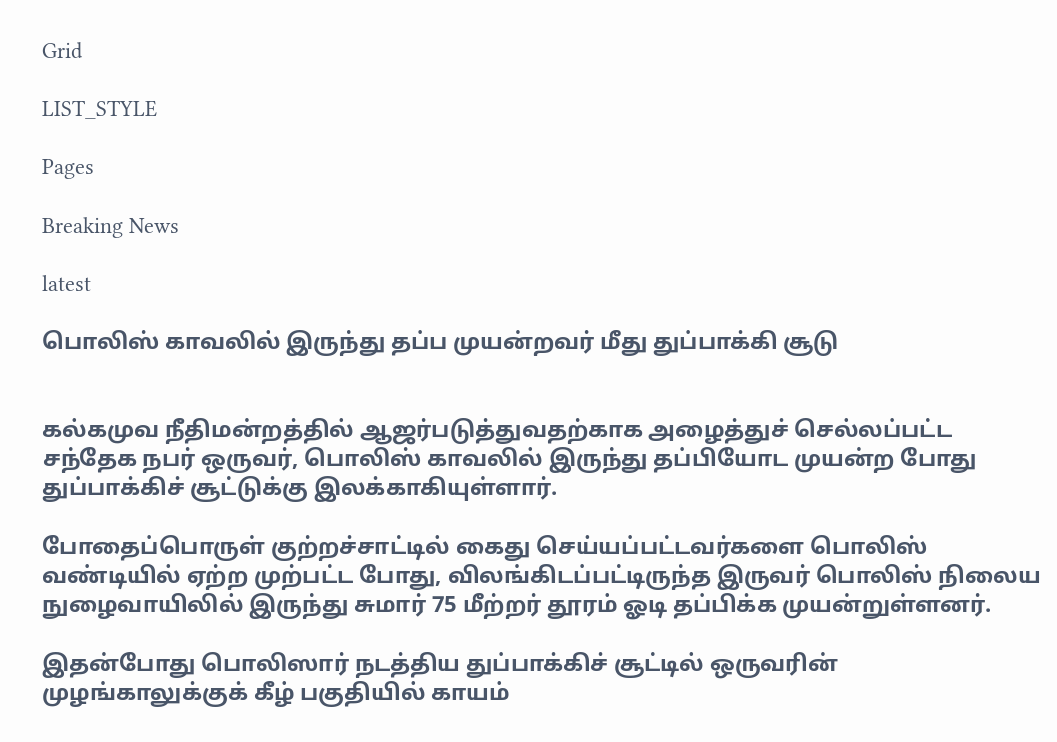Grid

LIST_STYLE

Pages

Breaking News

latest

பொலிஸ் காவலில் இருந்து தப்ப முயன்றவர் மீது துப்பாக்கி சூடு


கல்கமுவ நீதிமன்றத்தில் ஆஜர்படுத்துவதற்காக அழைத்துச் செல்லப்பட்ட சந்தேக நபர் ஒருவர், பொலிஸ் காவலில் இருந்து தப்பியோட முயன்ற போது துப்பாக்கிச் சூட்டுக்கு இலக்காகியுள்ளார்.

போதைப்பொருள் குற்றச்சாட்டில் கைது செய்யப்பட்டவர்களை பொலிஸ் வண்டியில் ஏற்ற முற்பட்ட போது, விலங்கிடப்பட்டிருந்த இருவர் பொலிஸ் நிலைய நுழைவாயிலில் இருந்து சுமார் 75 மீற்றர் தூரம் ஓடி தப்பிக்க முயன்றுள்ளனர்.

இதன்போது பொலிஸார் நடத்திய துப்பாக்கிச் சூட்டில் ஒருவரின் முழங்காலுக்குக் கீழ் பகுதியில் காயம்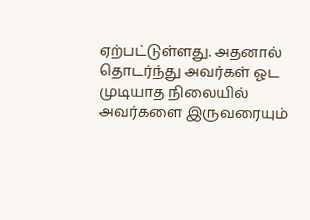ஏற்பட்டுள்ளது. அதனால் தொடர்ந்து அவர்கள் ஓட முடியாத நிலையில் அவர்களை இருவரையும்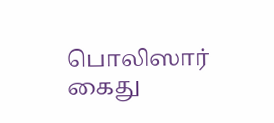பொலிஸார் கைது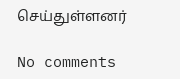செய்துள்ளனர்

No comments